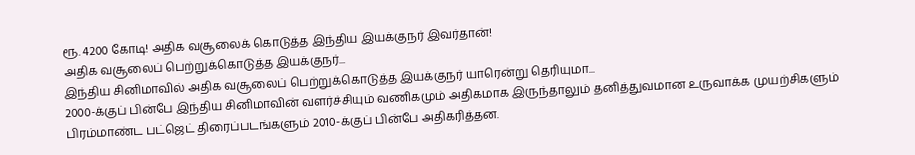ரூ. 4200 கோடி! அதிக வசூலைக் கொடுத்த இந்திய இயக்குநர் இவர்தான்!
அதிக வசூலைப் பெற்றுக்கொடுத்த இயக்குநர்...
இந்திய சினிமாவில் அதிக வசூலைப் பெற்றுக்கொடுத்த இயக்குநர் யாரென்று தெரியுமா...
2000-க்குப் பின்பே இந்திய சினிமாவின் வளர்ச்சியும் வணிகமும் அதிகமாக இருந்தாலும் தனித்துவமான உருவாக்க முயற்சிகளும் பிரம்மாண்ட பட்ஜெட் திரைப்படங்களும் 2010-க்குப் பின்பே அதிகரித்தன.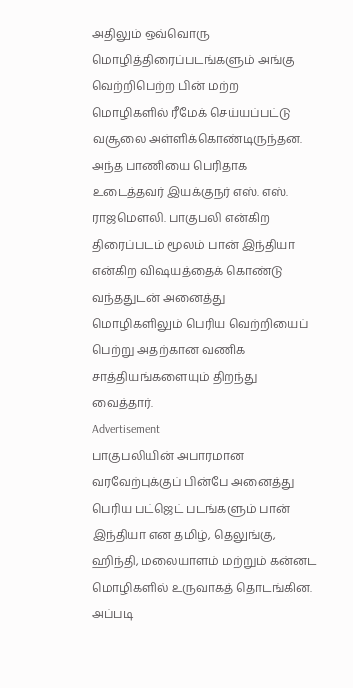அதிலும் ஒவ்வொரு மொழித்திரைப்படங்களும் அங்கு வெற்றிபெற்ற பின் மற்ற மொழிகளில் ரீமேக் செய்யப்பட்டு வசூலை அள்ளிக்கொண்டிருந்தன. அந்த பாணியை பெரிதாக உடைத்தவர் இயக்குநர் எஸ். எஸ். ராஜமௌலி. பாகுபலி என்கிற திரைப்படம் மூலம் பான் இந்தியா என்கிற விஷயத்தைக் கொண்டு வந்ததுடன் அனைத்து மொழிகளிலும் பெரிய வெற்றியைப் பெற்று அதற்கான வணிக சாத்தியங்களையும் திறந்து வைத்தார்.
Advertisement
பாகுபலியின் அபாரமான வரவேற்புக்குப் பின்பே அனைத்து பெரிய பட்ஜெட் படங்களும் பான் இந்தியா என தமிழ், தெலுங்கு, ஹிந்தி, மலையாளம் மற்றும் கன்னட மொழிகளில் உருவாகத் தொடங்கின. அப்படி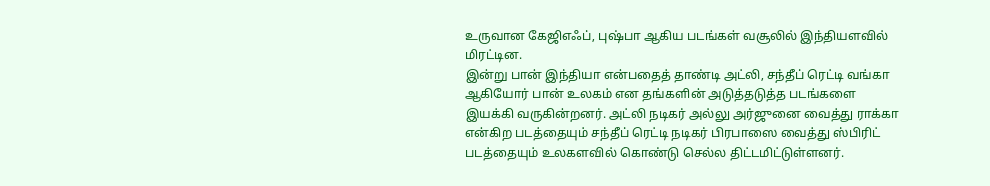உருவான கேஜிஎஃப், புஷ்பா ஆகிய படங்கள் வசூலில் இந்தியளவில் மிரட்டின.
இன்று பான் இந்தியா என்பதைத் தாண்டி அட்லி, சந்தீப் ரெட்டி வங்கா ஆகியோர் பான் உலகம் என தங்களின் அடுத்தடுத்த படங்களை இயக்கி வருகின்றனர். அட்லி நடிகர் அல்லு அர்ஜுனை வைத்து ராக்கா என்கிற படத்தையும் சந்தீப் ரெட்டி நடிகர் பிரபாஸை வைத்து ஸ்பிரிட் படத்தையும் உலகளவில் கொண்டு செல்ல திட்டமிட்டுள்ளனர்.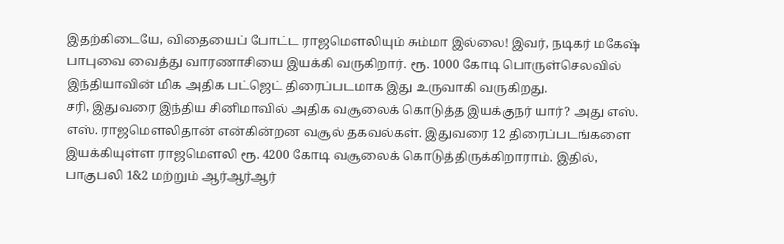இதற்கிடையே, விதையைப் போட்ட ராஜமௌலியும் சும்மா இல்லை! இவர், நடிகர் மகேஷ் பாபுவை வைத்து வாரணாசியை இயக்கி வருகிறார். ரூ. 1000 கோடி பொருள்செலவில் இந்தியாவின் மிக அதிக பட்ஜெட் திரைப்படமாக இது உருவாகி வருகிறது.
சரி, இதுவரை இந்திய சினிமாவில் அதிக வசூலைக் கொடுத்த இயக்குநர் யார்? அது எஸ். எஸ். ராஜமௌலிதான் என்கின்றன வசூல் தகவல்கள். இதுவரை 12 திரைப்படங்களை இயக்கியுள்ள ராஜமௌலி ரூ. 4200 கோடி வசூலைக் கொடுத்திருக்கிறாராம். இதில், பாகுபலி 1&2 மற்றும் ஆர்ஆர்ஆர்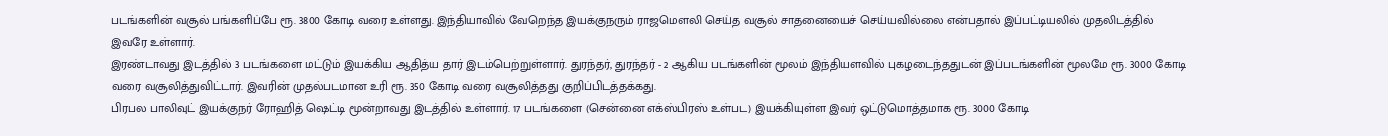படங்களின் வசூல் பங்களிப்பே ரூ. 3800 கோடி வரை உள்ளது. இந்தியாவில் வேறெந்த இயக்குநரும் ராஜமௌலி செய்த வசூல் சாதனையைச் செய்யவில்லை என்பதால் இப்பட்டியலில் முதலிடத்தில் இவரே உள்ளார்.
இரண்டாவது இடத்தில் 3 படங்களை மட்டும் இயக்கிய ஆதித்ய தார் இடம்பெற்றுள்ளார். துரந்தர், துரந்தர் - 2 ஆகிய படங்களின் மூலம் இந்தியளவில் புகழடைந்ததுடன் இப்படங்களின் மூலமே ரூ. 3000 கோடி வரை வசூலித்துவிட்டார். இவரின் முதல்படமான உரி ரூ. 350 கோடி வரை வசூலித்தது குறிப்பிடத்தக்கது.
பிரபல பாலிவுட் இயக்குநர் ரோஹித் ஷெட்டி மூன்றாவது இடத்தில் உள்ளார். 17 படங்களை (சென்னை எக்ஸ்பிரஸ் உள்பட) இயக்கியுள்ள இவர் ஒட்டுமொத்தமாக ரூ. 3000 கோடி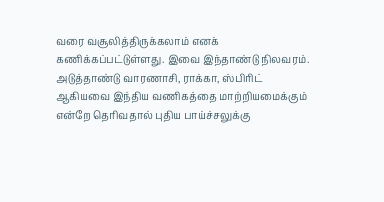வரை வசூலித்திருக்கலாம் எனக் கணிக்கப்பட்டுள்ளது. இவை இந்தாண்டு நிலவரம்.
அடுத்தாண்டு வாரணாசி, ராக்கா, ஸ்பிரிட் ஆகியவை இந்திய வணிகத்தை மாற்றியமைக்கும் என்றே தெரிவதால் புதிய பாய்ச்சலுக்கு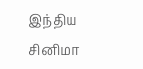இந்திய சினிமா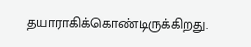தயாராகிக்கொண்டிருக்கிறது.